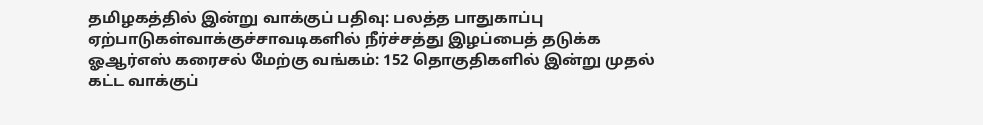தமிழகத்தில் இன்று வாக்குப் பதிவு: பலத்த பாதுகாப்பு ஏற்பாடுகள்வாக்குச்சாவடிகளில் நீர்ச்சத்து இழப்பைத் தடுக்க ஓஆர்எஸ் கரைசல் மேற்கு வங்கம்: 152 தொகுதிகளில் இன்று முதல் கட்ட வாக்குப்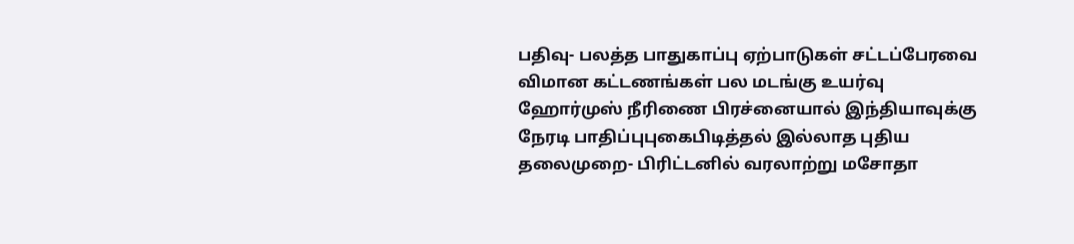பதிவு- பலத்த பாதுகாப்பு ஏற்பாடுகள் சட்டப்பேரவை விமான கட்டணங்கள் பல மடங்கு உயர்வு ஹோர்முஸ் நீரிணை பிரச்னையால் இந்தியாவுக்கு நேரடி பாதிப்புபுகைபிடித்தல் இல்லாத புதிய தலைமுறை- பிரிட்டனில் வரலாற்று மசோதா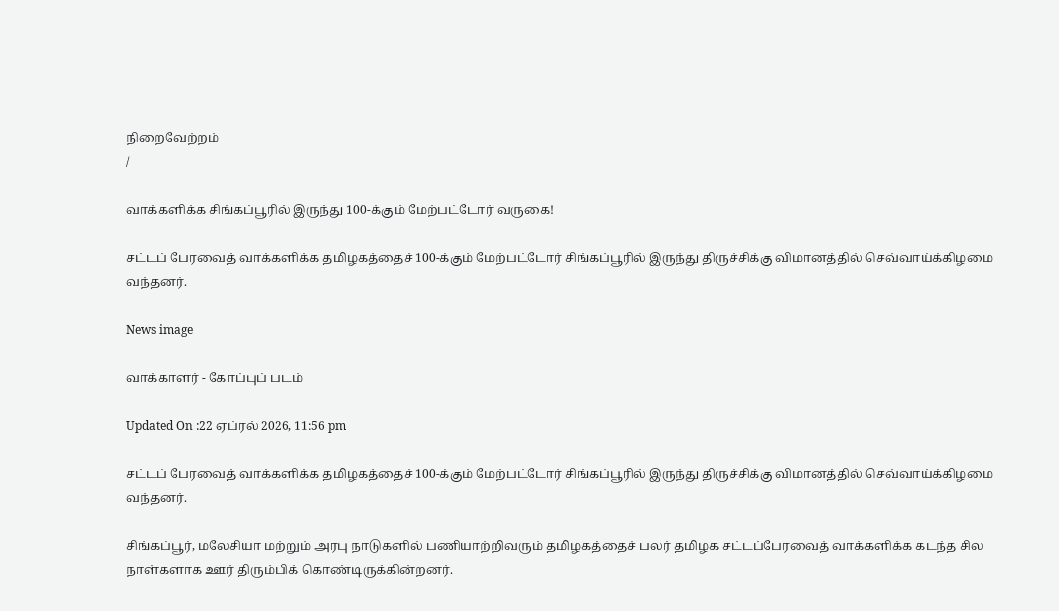நிறைவேற்றம்
/

வாக்களிக்க சிங்கப்பூரில் இருந்து 100-க்கும் மேற்பட்டோர் வருகை!

சட்டப் பேரவைத் வாக்களிக்க தமிழகத்தைச் 100-க்கும் மேற்பட்டோர் சிங்கப்பூரில் இருந்து திருச்சிக்கு விமானத்தில் செவ்வாய்க்கிழமை வந்தனர்.

News image

வாக்காளர் - கோப்புப் படம்

Updated On :22 ஏப்ரல் 2026, 11:56 pm

சட்டப் பேரவைத் வாக்களிக்க தமிழகத்தைச் 100-க்கும் மேற்பட்டோர் சிங்கப்பூரில் இருந்து திருச்சிக்கு விமானத்தில் செவ்வாய்க்கிழமை வந்தனர்.

சிங்கப்பூர், மலேசியா மற்றும் அரபு நாடுகளில் பணியாற்றிவரும் தமிழகத்தைச் பலர் தமிழக சட்டப்பேரவைத் வாக்களிக்க கடந்த சில நாள்களாக ஊர் திரும்பிக் கொண்டிருக்கின்றனர்.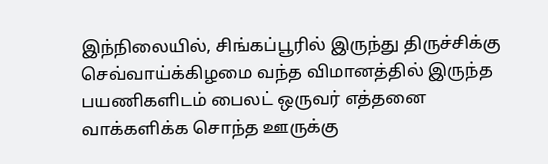இந்நிலையில், சிங்கப்பூரில் இருந்து திருச்சிக்கு செவ்வாய்க்கிழமை வந்த விமானத்தில் இருந்த பயணிகளிடம் பைலட் ஒருவர் எத்தனை வாக்களிக்க சொந்த ஊருக்கு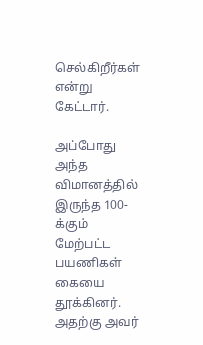செல்கிறீர்கள் என்று கேட்டார்.

அப்போது அந்த விமானத்தில் இருந்த 100-க்கும் மேற்பட்ட பயணிகள் கையை தூக்கினர். அதற்கு அவர்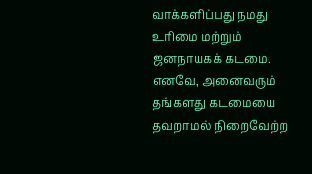வாக்களிப்பது நமது உரிமை மற்றும் ஜனநாயகக் கடமை. எனவே, அனைவரும் தங்களது கடமையை தவறாமல் நிறைவேற்ற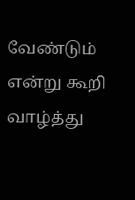வேண்டும் என்று கூறி வாழ்த்து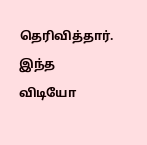தெரிவித்தார். இந்த விடியோ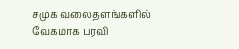சமுக வலைதளங்களில் வேகமாக பரவி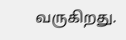வருகிறது.